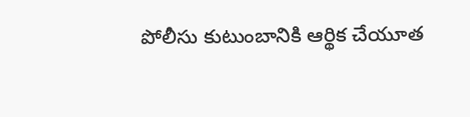పోలీసు కుటుంబానికి ఆర్థిక చేయూత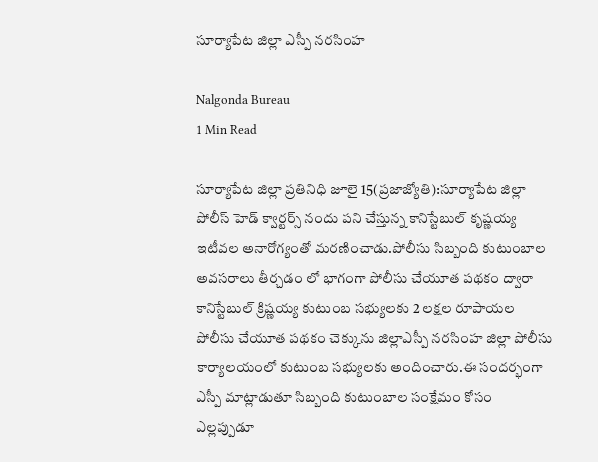సూర్యాపేట జిల్లా ఎస్పీ నరసింహ

Nalgonda Bureau
1 Min Read

సూర్యాపేట జిల్లా ప్రతినిధి జూలై 15(ప్రజాజ్యోతి):సూర్యాపేట జిల్లా పోలీస్ హెడ్ క్వార్టర్స్ నందు పని చేస్తున్న కానిస్టేబుల్ కృష్ణయ్య ఇటీవల అనారోగ్యంతో మరణించాడు.పోలీసు సిబ్బంది కుటుంబాల అవసరాలు తీర్చడం లో భాగంగా పోలీసు చేయూత పథకం ద్వారా కానిస్టేబుల్ క్రిష్ణయ్య కుటుంబ సభ్యులకు 2 లక్షల రూపాయల పోలీసు చేయూత పథకం చెక్కును జిల్లాఎస్పీ నరసింహ జిల్లా పోలీసు కార్యాలయంలో కుటుంబ సభ్యులకు అందించారు.ఈ సందర్భంగా ఎస్పీ మాట్లాడుతూ సిబ్బంది కుటుంబాల సంక్షేమం కోసం ఎల్లప్పుడూ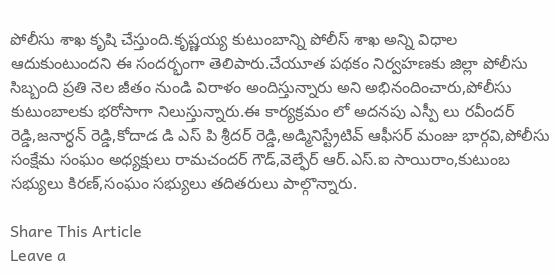పోలీసు శాఖ కృషి చేస్తుంది.కృష్ణయ్య కుటుంబాన్ని పోలీస్ శాఖ అన్ని విధాల ఆదుకుంటుందని ఈ సందర్భంగా తెలిపారు.చేయూత పథకం నిర్వహణకు జిల్లా పోలీసు సిబ్బంది ప్రతి నెల జీతం నుండి విరాళం అందిస్తున్నారు అని అభినందించారు,పోలీసు కుటుంబాలకు భరోసాగా నిలుస్తున్నారు.ఈ కార్యక్రమం లో అదనపు ఎస్పీ లు రవీందర్ రెడ్డి,జనార్ధన్ రెడ్డి,కోదాడ డి ఎస్ పి శ్రీదర్ రెడ్డి,అడ్మినిస్ట్రేటివ్ ఆఫీసర్ మంజు భార్గవి,పోలీసు సంక్షేమ సంఘం అధ్యక్షులు రామచందర్ గౌడ్,వెల్ఫేర్ ఆర్.ఎస్.ఐ సాయిరాం,కుటుంబ సభ్యులు కిరణ్,సంఘం సభ్యులు తదితరులు పాల్గొన్నారు.

Share This Article
Leave a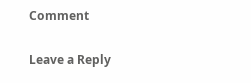Comment

Leave a Reply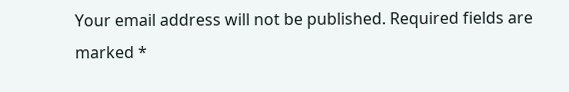Your email address will not be published. Required fields are marked *